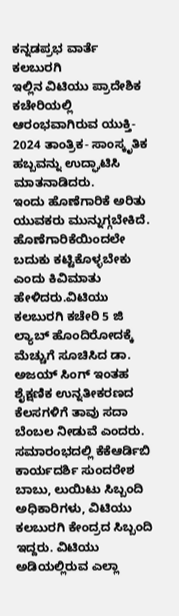ಕನ್ನಡಪ್ರಭ ವಾರ್ತೆ ಕಲಬುರಗಿ
ಇಲ್ಲಿನ ವಿಟಿಯು ಪ್ರಾದೇಶಿಕ ಕಚೇರಿಯಲ್ಲಿ ಆರಂಭವಾಗಿರುವ ಯುಕ್ತಿ- 2024 ತಾಂತ್ರಿಕ- ಸಾಂಸ್ಕೃತಿಕ ಹಬ್ಬವನ್ನು ಉದ್ಘಾಟಿಸಿ ಮಾತನಾಡಿದರು.
ಇಂದು ಹೊಣೆಗಾರಿಕೆ ಅರಿತು ಯುವಕರು ಮುನ್ನುಗ್ಗಬೇಕಿದೆ. ಹೊಣೆಗಾರಿಕೆಯಿಂದಲೇ ಬದುಕು ಕಟ್ಟಿಕೊಳ್ಳಬೇಕು ಎಂದು ಕಿವಿಮಾತು ಹೇಳಿದರು.ವಿಟಿಯು ಕಲಬುರಗಿ ಕಚೇರಿ 5 ಜಿ ಲ್ಯಾಬ್ ಹೊಂದಿರೋದಕ್ಕೆ ಮೆಚ್ಚುಗೆ ಸೂಚಿಸಿದ ಡಾ. ಅಜಯ್ ಸಿಂಗ್ ಇಂತಹ ಶೈಕ್ಷಣಿಕ ಉನ್ನತೀಕರಣದ ಕೆಲಸಗಳಿಗೆ ತಾವು ಸದಾ ಬೆಂಬಲ ನೀಡುವೆ ಎಂದರು.
ಸಮಾರಂಭದಲ್ಲಿ ಕೆಕೆಆರ್ಡಿಬಿ ಕಾರ್ಯದರ್ಶಿ ಸುಂದರೇಶ ಬಾಬು, ಲುಯಿಟು ಸಿಬ್ಬಂದಿ ಅಧಿಕಾರಿಗಳು, ವಿಟಿಯು ಕಲಬುರಗಿ ಕೇಂದ್ರದ ಸಿಬ್ಬಂದಿ ಇದ್ದರು. ವಿಟಿಯು ಅಡಿಯಲ್ಲಿರುವ ಎಲ್ಲಾ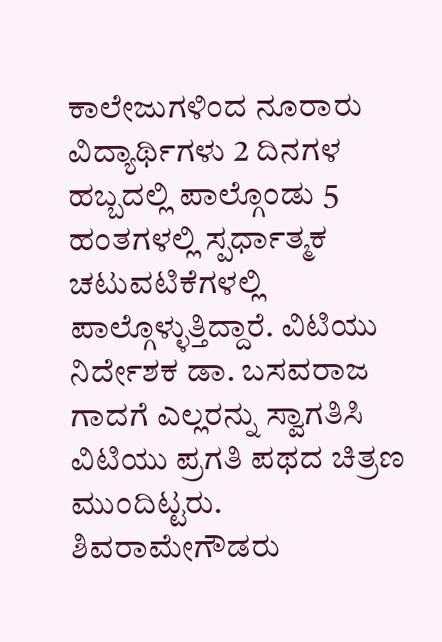ಕಾಲೇಜುಗಳಿಂದ ನೂರಾರು ವಿದ್ಯಾರ್ಥಿಗಳು 2 ದಿನಗಳ ಹಬ್ಬದಲ್ಲಿ ಪಾಲ್ಗೊಂಡು 5 ಹಂತಗಳಲ್ಲಿ ಸ್ಪರ್ಧಾತ್ಮಕ ಚಟುವಟಿಕೆಗಳಲ್ಲಿ ಪಾಲ್ಗೊಳ್ಳುತ್ತಿದ್ದಾರೆ. ವಿಟಿಯು ನಿರ್ದೇಶಕ ಡಾ. ಬಸವರಾಜ ಗಾದಗೆ ಎಲ್ಲರನ್ನು ಸ್ವಾಗತಿಸಿ ವಿಟಿಯು ಪ್ರಗತಿ ಪಥದ ಚಿತ್ರಣ ಮುಂದಿಟ್ಟರು. ಶಿವರಾಮೇಗೌಡರು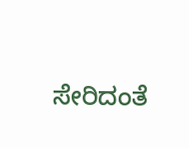ಸೇರಿದಂತೆ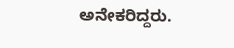ಅನೇಕರಿದ್ದರು.